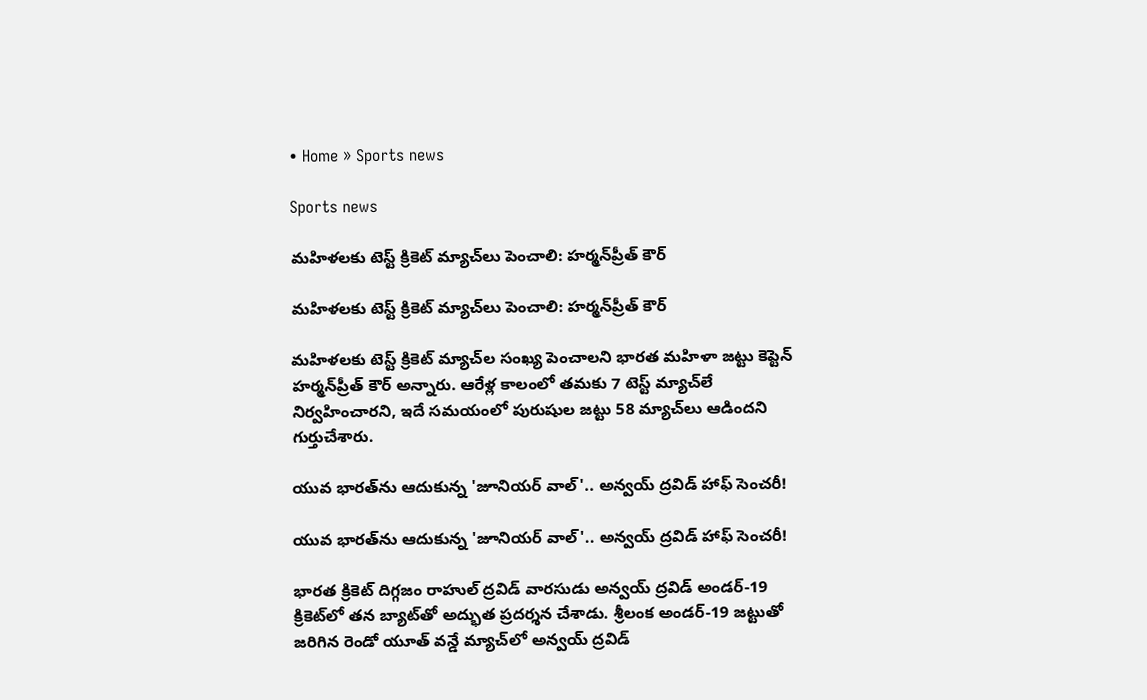• Home » Sports news

Sports news

మహిళలకు టెస్ట్ క్రికెట్ మ్యాచ్‌లు పెంచాలి: హర్మన్‌ప్రీత్ కౌర్

మహిళలకు టెస్ట్ క్రికెట్ మ్యాచ్‌లు పెంచాలి: హర్మన్‌ప్రీత్ కౌర్

మహిళలకు టెస్ట్ క్రికెట్ మ్యాచ్‌ల సంఖ్య పెంచాలని భారత మహిళా జట్టు కెప్టెన్ హర్మన్‌ప్రీత్ కౌర్ అన్నారు. ఆరేళ్ల కాలంలో తమకు 7 టెస్ట్ మ్యాచ్‌లే నిర్వహించారని, ఇదే సమయంలో పురుషుల జట్టు 58 మ్యాచ్‌లు ఆడిందని గుర్తుచేశారు.

యువ భారత్‌ను ఆదుకున్న 'జూనియర్ వాల్'.. అన్వయ్ ద్రవిడ్ హాఫ్ సెంచరీ!

యువ భారత్‌ను ఆదుకున్న 'జూనియర్ వాల్'.. అన్వయ్ ద్రవిడ్ హాఫ్ సెంచరీ!

భారత క్రికెట్ దిగ్గజం రాహుల్ ద్రవిడ్ వారసుడు అన్వయ్ ద్రవిడ్ అండర్-19 క్రికెట్‌లో తన బ్యాట్‌తో అద్భుత ప్రదర్శన చేశాడు. శ్రీలంక అండర్-19 జట్టుతో జరిగిన రెండో యూత్ వన్డే మ్యాచ్‌లో అన్వయ్ ద్రవిడ్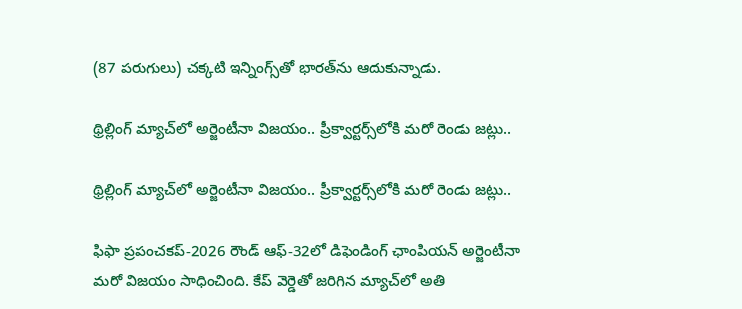(87 పరుగులు) చక్కటి ఇన్నింగ్స్‌తో భారత్‌ను ఆదుకున్నాడు.

థ్రిల్లింగ్ మ్యాచ్‌లో అర్జెంటీనా విజయం.. ప్రీక్వార్టర్స్‌లోకి మరో రెండు జట్లు..

థ్రిల్లింగ్ మ్యాచ్‌లో అర్జెంటీనా విజయం.. ప్రీక్వార్టర్స్‌లోకి మరో రెండు జట్లు..

ఫిఫా ప్రపంచకప్-2026 రౌండ్ ఆఫ్-32లో డిఫెండింగ్ ఛాంపియన్ అర్జెంటీనా మరో విజయం సాధించింది. కేప్ వెర్డెతో జరిగిన మ్యాచ్‌లో అతి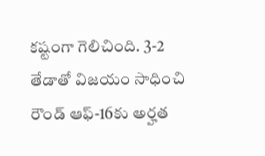కష్టంగా గెలిచింది. 3-2 తేడాతో విజయం సాధించి రౌండ్ ఆఫ్-16కు అర్హత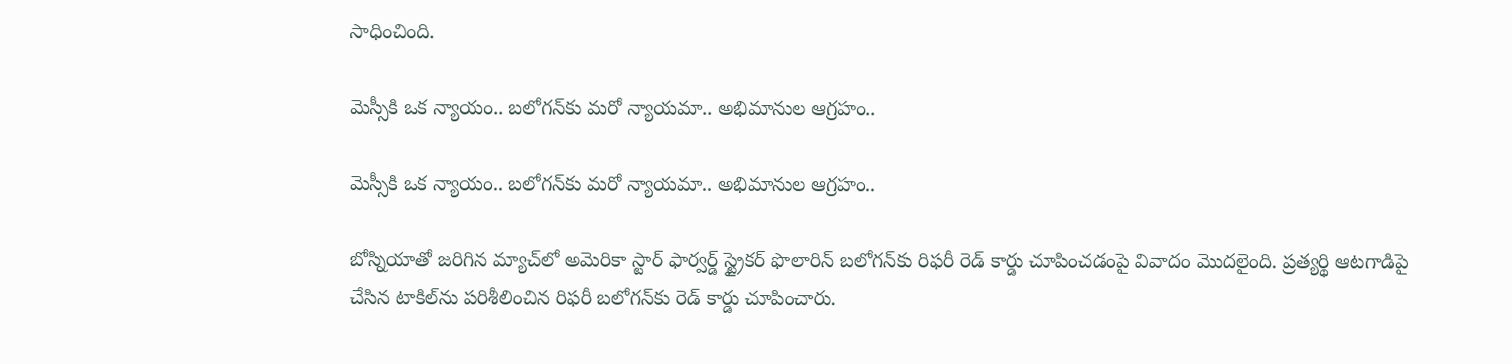సాధించింది.

మెస్సీకి ఒక న్యాయం.. బలోగన్‌కు మరో న్యాయమా.. అభిమానుల ఆగ్రహం..

మెస్సీకి ఒక న్యాయం.. బలోగన్‌కు మరో న్యాయమా.. అభిమానుల ఆగ్రహం..

బోస్నియాతో జరిగిన మ్యాచ్‌లో అమెరికా స్టార్ ఫార్వర్డ్ స్ట్రైకర్ ఫొలారిన్ బలోగన్‌కు రిఫరీ రెడ్ కార్డు చూపించడంపై వివాదం మొదలైంది. ప్రత్యర్థి ఆటగాడిపై చేసిన టాకిల్‌ను పరిశీలించిన రిఫరీ బలోగన్‌కు రెడ్ కార్డు చూపించారు.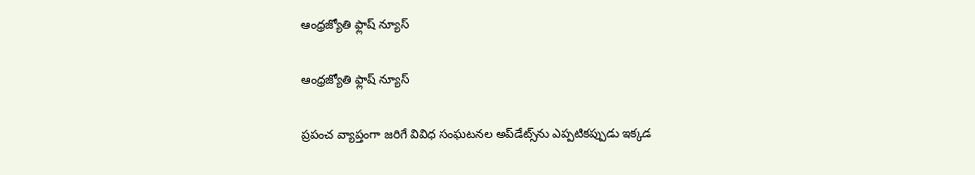ఆంధ్రజ్యోతి ఫ్లాష్ న్యూస్

ఆంధ్రజ్యోతి ఫ్లాష్ న్యూస్

ప్రపంచ వ్యాప్తంగా జరిగే వివిధ సంఘటనల అప్‌డేట్స్‌ను ఎప్పటికప్పుడు ఇక్కడ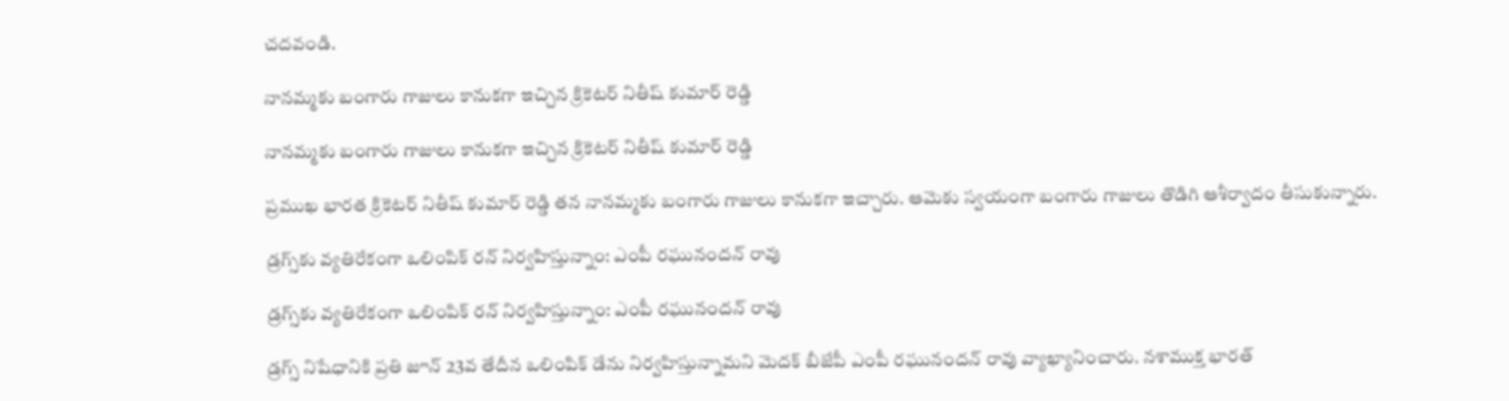చదవండి.

నానమ్మకు బంగారు గాజులు కానుకగా ఇచ్చిన క్రికెటర్ నితీష్ కుమార్ రెడ్డి

నానమ్మకు బంగారు గాజులు కానుకగా ఇచ్చిన క్రికెటర్ నితీష్ కుమార్ రెడ్డి

ప్రముఖ భారత క్రికెటర్ నితీష్ కుమార్ రెడ్డి తన నానమ్మకు బంగారు గాజులు కానుకగా ఇచ్చారు. ఆమెకు స్వయంగా బంగారు గాజులు తొడిగి ఆశీర్వాదం తీసుకున్నారు.

డ్రగ్స్‌కు వ్యతిరేకంగా ఒలింపిక్ రన్ నిర్వహిస్తున్నాం: ఎంపీ రఘునందన్ రావు

డ్రగ్స్‌కు వ్యతిరేకంగా ఒలింపిక్ రన్ నిర్వహిస్తున్నాం: ఎంపీ రఘునందన్ రావు

డ్రగ్స్ నిషేధానికి ప్రతి జూన్ 23వ తేదీన ఒలింపిక్ డే‌ను నిర్వహిస్తున్నామని మెదక్ బీజేపీ ఎంపీ రఘునందన్ రావు వ్యాఖ్యానించారు. నశాముక్త భారత్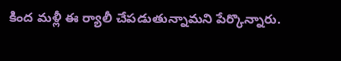కింద మళ్లీ ఈ ర్యాలీ చేపడుతున్నామని పేర్కొన్నారు.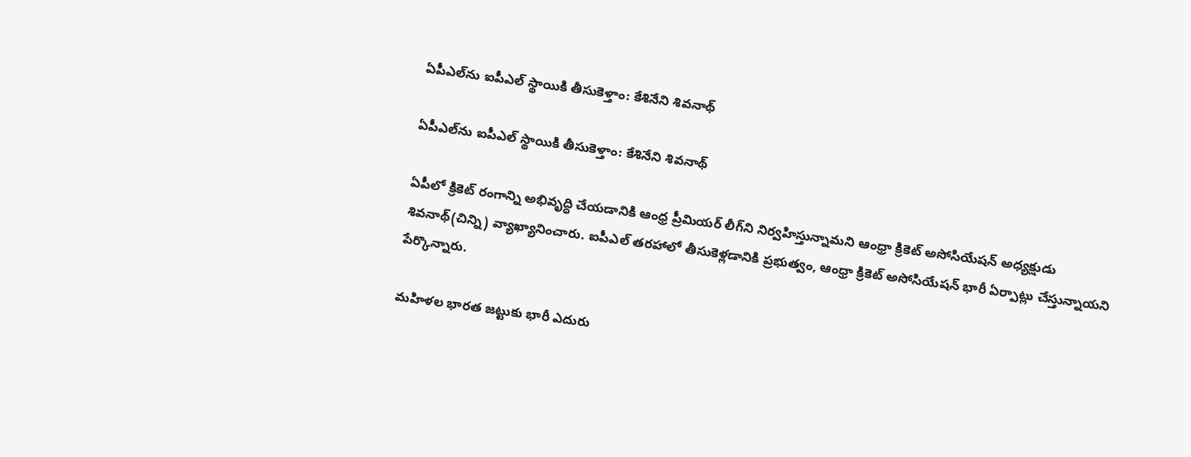ఏపీఎల్‌ను ఐపీఎల్ స్థాయికి తీసుకెళ్తాం: కేశినేని శివనాథ్

ఏపీఎల్‌ను ఐపీఎల్ స్థాయికి తీసుకెళ్తాం: కేశినేని శివనాథ్

ఏపీలో క్రికెట్ రంగాన్ని అభివృద్ధి చేయడానికి ఆంధ్ర ప్రీమియర్ లీగ్‌ని నిర్వహిస్తున్నామని ఆంధ్రా క్రికెట్ అసోసియేషన్ అధ్యక్షుడు శివనాథ్(చిన్ని) వ్యాఖ్యానించారు. ఐపీఎల్ తరహాలో తీసుకెళ్లడానికి ప్రభుత్వం, ఆంధ్రా క్రికెట్ అసోసియేషన్ భారీ ఏర్పాట్లు చేస్తున్నాయని పేర్కొన్నారు.

మహిళల భారత జట్టుకు భారీ ఎదురు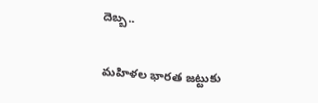దెబ్బ..

మహిళల భారత జట్టుకు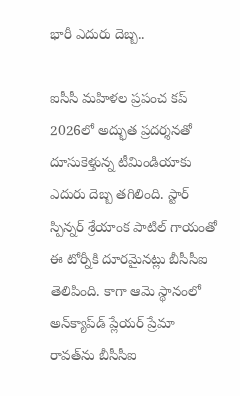భారీ ఎదురు దెబ్బ..

ఐసీసీ మహిళల ప్రపంచ కప్ 2026లో అద్భుత ప్రదర్శనతో దూసుకెళ్తున్న టీమిండియాకు ఎదురు దెబ్బ తగిలింది. స్టార్ స్పిన్నర్ శ్రేయాంక పాటిల్‌ గాయంతో ఈ టోర్నీకి దూరమైనట్లు బీసీసీఐ తెలిపింది. కాగా ఆమె స్థానంలో అన్‌క్యాప్‌డ్ ప్లేయర్ ప్రేమా రావత్‌ను బీసీసీఐ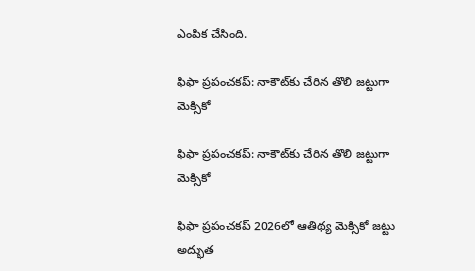ఎంపిక చేసింది.

ఫిఫా ప్రపంచకప్: నాకౌట్‌కు చేరిన తొలి జట్టుగా మెక్సికో

ఫిఫా ప్రపంచకప్: నాకౌట్‌కు చేరిన తొలి జట్టుగా మెక్సికో

ఫిఫా ప్రపంచకప్ 2026లో ఆతిథ్య మెక్సికో జట్టు అద్భుత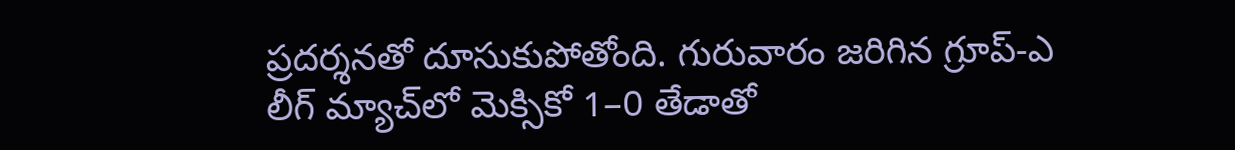ప్రదర్శనతో దూసుకుపోతోంది. గురువారం జరిగిన గ్రూప్-ఎ లీగ్ మ్యాచ్‌లో మెక్సికో 1–0 తేడాతో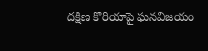దక్షిణ కొరియాపై ఘనవిజయం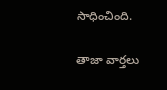సాధించింది.

తాజా వార్తలు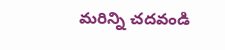మరిన్ని చదవండి